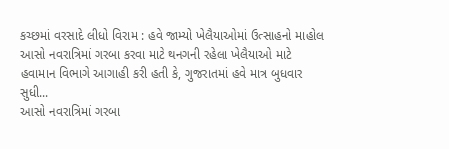કચ્છમાં વરસાદે લીધો વિરામ : હવે જામ્યો ખેલૈયાઓમાં ઉત્સાહનો માહોલ
આસો નવરાત્રિમાં ગરબા કરવા માટે થનગની રહેલા ખેલૈયાઓ માટે હવામાન વિભાગે આગાહી કરી હતી કે, ગુજરાતમાં હવે માત્ર બુધવાર સુધી...
આસો નવરાત્રિમાં ગરબા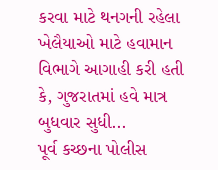કરવા માટે થનગની રહેલા ખેલૈયાઓ માટે હવામાન વિભાગે આગાહી કરી હતી કે, ગુજરાતમાં હવે માત્ર બુધવાર સુધી...
પૂર્વ કચ્છના પોલીસ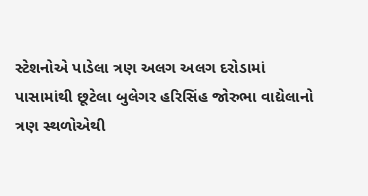સ્ટેશનોએ પાડેલા ત્રણ અલગ અલગ દરોડામાં પાસામાંથી છૂટેલા બુલેગર હરિસિંહ જોરુભા વાદ્યેલાનો ત્રણ સ્થળોએથી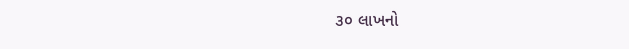૩૦ લાખનો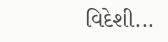વિદેશી...